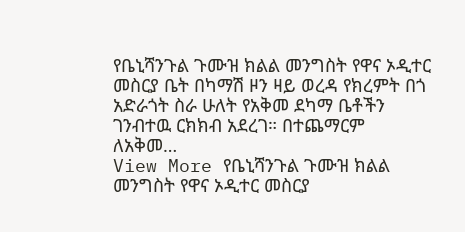የቤኒሻንጉል ጉሙዝ ክልል መንግስት የዋና ኦዲተር መስርያ ቤት በካማሽ ዞን ዛይ ወረዳ የክረምት በጎ አድራጎት ስራ ሁለት የአቅመ ደካማ ቤቶችን ገንብተዉ ርክክብ አደረገ። በተጨማርም ለአቅመ…
View More የቤኒሻንጉል ጉሙዝ ክልል መንግስት የዋና ኦዲተር መስርያ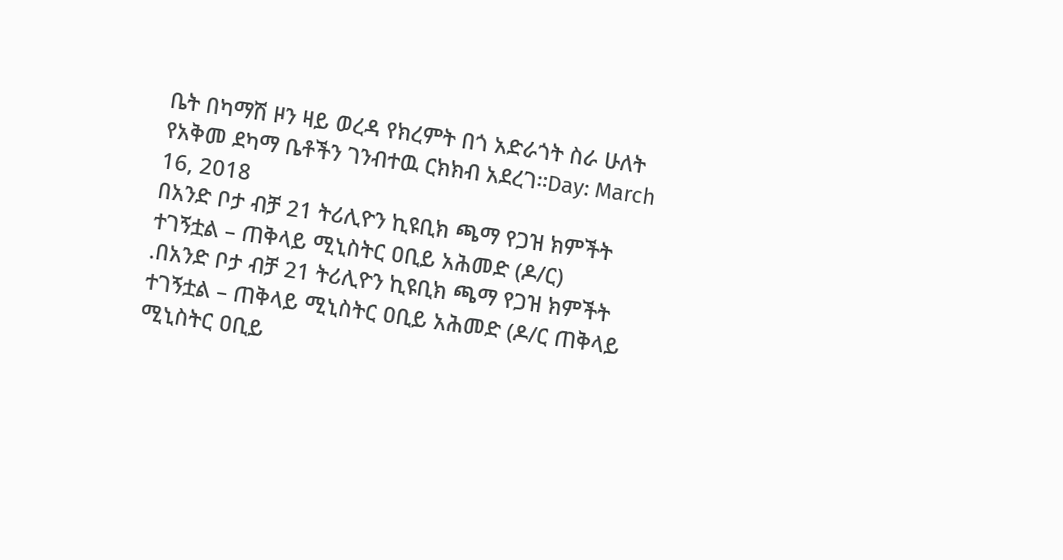ቤት በካማሽ ዞን ዛይ ወረዳ የክረምት በጎ አድራጎት ስራ ሁለት የአቅመ ደካማ ቤቶችን ገንብተዉ ርክክብ አደረገ።Day: March 16, 2018
በአንድ ቦታ ብቻ 21 ትሪሊዮን ኪዩቢክ ጫማ የጋዝ ክምችት ተገኝቷል – ጠቅላይ ሚኒስትር ዐቢይ አሕመድ (ዶ/ር)
.በአንድ ቦታ ብቻ 21 ትሪሊዮን ኪዩቢክ ጫማ የጋዝ ክምችት ተገኝቷል – ጠቅላይ ሚኒስትር ዐቢይ አሕመድ (ዶ/ር ጠቅላይ ሚኒስትር ዐቢይ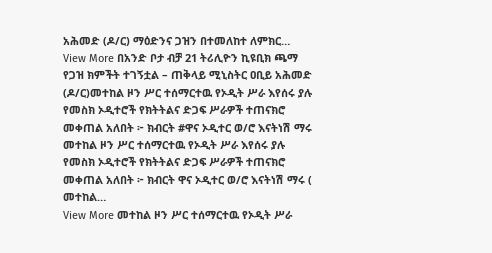አሕመድ (ዶ/ር) ማዕድንና ጋዝን በተመለከተ ለምክር…
View More በአንድ ቦታ ብቻ 21 ትሪሊዮን ኪዩቢክ ጫማ የጋዝ ክምችት ተገኝቷል – ጠቅላይ ሚኒስትር ዐቢይ አሕመድ (ዶ/ር)መተከል ዞን ሥር ተሰማርተዉ የኦዲት ሥራ እየሰሩ ያሉ የመስክ ኦዲተሮች የክትትልና ድጋፍ ሥራዎች ተጠናክሮ መቀጠል አለበት ፦ ክብርት #ዋና ኦዲተር ወ/ሮ እናትነሽ ማሩ
መተከል ዞን ሥር ተሰማርተዉ የኦዲት ሥራ እየሰሩ ያሉ የመስክ ኦዲተሮች የክትትልና ድጋፍ ሥራዎች ተጠናክሮ መቀጠል አለበት ፦ ክብርት ዋና ኦዲተር ወ/ሮ እናትነሽ ማሩ ( መተከል…
View More መተከል ዞን ሥር ተሰማርተዉ የኦዲት ሥራ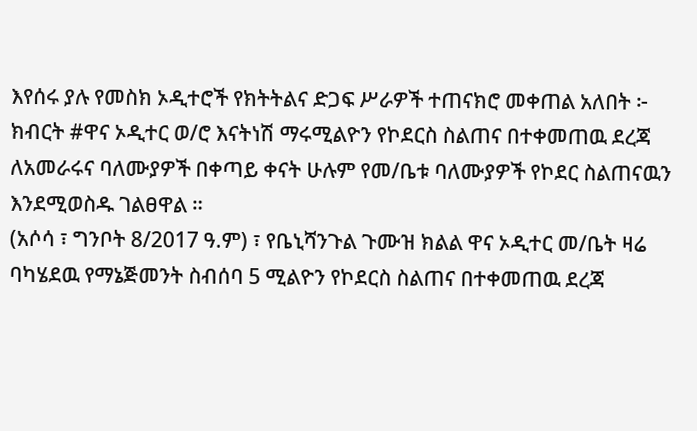እየሰሩ ያሉ የመስክ ኦዲተሮች የክትትልና ድጋፍ ሥራዎች ተጠናክሮ መቀጠል አለበት ፦ ክብርት #ዋና ኦዲተር ወ/ሮ እናትነሽ ማሩሚልዮን የኮደርስ ስልጠና በተቀመጠዉ ደረጃ ለአመራሩና ባለሙያዎች በቀጣይ ቀናት ሁሉም የመ/ቤቱ ባለሙያዎች የኮደር ስልጠናዉን እንደሚወስዱ ገልፀዋል ።
(አሶሳ ፣ ግንቦት 8/2017 ዓ.ም) ፣ የቤኒሻንጉል ጉሙዝ ክልል ዋና ኦዲተር መ/ቤት ዛሬ ባካሄደዉ የማኔጅመንት ስብሰባ 5 ሚልዮን የኮደርስ ስልጠና በተቀመጠዉ ደረጃ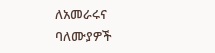ለአመራሩና ባለሙያዎች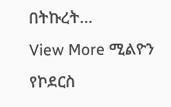በትኩረት…
View More ሚልዮን የኮደርስ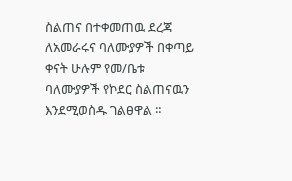ስልጠና በተቀመጠዉ ደረጃ ለአመራሩና ባለሙያዎች በቀጣይ ቀናት ሁሉም የመ/ቤቱ ባለሙያዎች የኮደር ስልጠናዉን እንደሚወስዱ ገልፀዋል ።